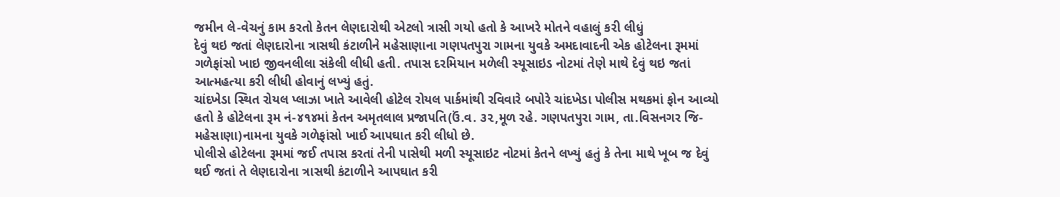જમીન લે-વેચનું કામ કરતો કેતન લેણદારોથી એટલો ત્રાસી ગયો હતો કે આખરે મોતને વહાલું કરી લીધું
દેવું થઇ જતાં લેણદારોના ત્રાસથી કંટાળીને મહેસાણાના ગણપતપુરા ગામના યુવકે અમદાવાદની એક હોટેલના રૂમમાં ગળેફાંસો ખાઇ જીવનલીલા સંકેલી લીધી હતી. તપાસ દરમિયાન મળેલી સ્યૂસાઇડ નોટમાં તેણે માથે દેવું થઇ જતાં આત્મહત્યા કરી લીધી હોવાનું લખ્યું હતું.
ચાંદખેડા સ્થિત રોયલ પ્લાઝા ખાતે આવેલી હોટેલ રોયલ પાર્કમાંથી રવિવારે બપોરે ચાંદખેડા પોલીસ મથકમાં ફોન આવ્યો હતો કે હોટેલના રૂમ નં-૪૧૪માં કેતન અમૃતલાલ પ્રજાપતિ(ઉં.વ. ૩૨,મૂળ રહે. ગણપતપુરા ગામ, તા.વિસનગર જિ- મહેસાણા)નામના યુવકે ગળેફાંસો ખાઈ આપઘાત કરી લીધો છે.
પોલીસે હોટેલના રૂમમાં જઈ તપાસ કરતાં તેની પાસેથી મળી સ્યૂસાઇટ નોટમાં કેતને લખ્યું હતું કે તેના માથે ખૂબ જ દેવું થઈ જતાં તે લેણદારોના ત્રાસથી કંટાળીને આપઘાત કરી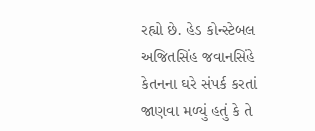રહ્યો છે. હેડ કોન્સ્ટેબલ અજિતસિંહ જવાનસિંહે કેતનના ઘરે સંપર્ક કરતાં જાણવા મળ્યું હતું કે તે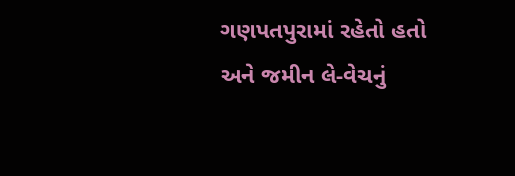ગણપતપુરામાં રહેતો હતો અને જમીન લે-વેચનું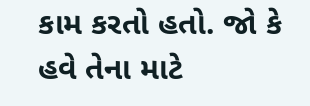કામ કરતો હતો. જો કે હવે તેના માટે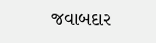જવાબદાર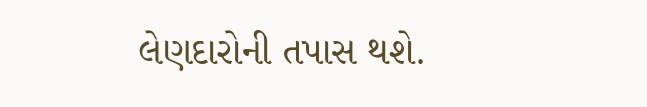લેણદારોની તપાસ થશે.